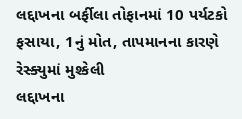લદ્દાખના બર્ફીલા તોફાનમાં 10 પર્યટકો ફસાયા, 1નું મોત, તાપમાનના કારણે રેસ્ક્યુમાં મુશ્કેલી
લદ્દાખના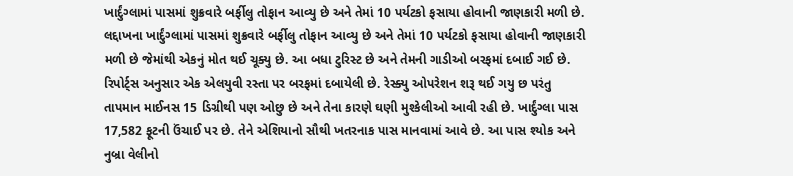ખાર્દુંગ્લામાં પાસમાં શુક્રવારે બર્ફીલુ તોફાન આવ્યુ છે અને તેમાં 10 પર્યટકો ફસાયા હોવાની જાણકારી મળી છે.
લદ્દાખના ખાર્દુંગ્લામાં પાસમાં શુક્રવારે બર્ફીલુ તોફાન આવ્યુ છે અને તેમાં 10 પર્યટકો ફસાયા હોવાની જાણકારી મળી છે જેમાંથી એકનું મોત થઈ ચૂક્યુ છે. આ બધા ટુરિસ્ટ છે અને તેમની ગાડીઓ બરફમાં દબાઈ ગઈ છે. રિપોર્ટ્સ અનુસાર એક એલયુવી રસ્તા પર બરફમાં દબાયેલી છે. રેસ્ક્યુ ઓપરેશન શરૂ થઈ ગયુ છ પરંતુ તાપમાન માઈનસ 15 ડિગ્રીથી પણ ઓછુ છે અને તેના કારણે ઘણી મુશ્કેલીઓ આવી રહી છે. ખાર્દુંગ્લા પાસ 17,582 ફૂટની ઉંચાઈ પર છે. તેને એશિયાનો સૌથી ખતરનાક પાસ માનવામાં આવે છે. આ પાસ શ્યોક અને નુબ્રા વેલીનો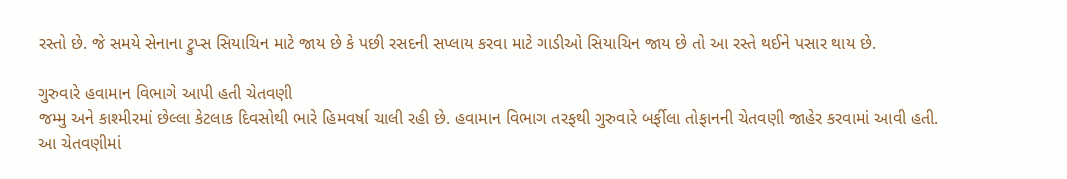રસ્તો છે. જે સમયે સેનાના ટ્રુપ્સ સિયાચિન માટે જાય છે કે પછી રસદની સપ્લાય કરવા માટે ગાડીઓ સિયાચિન જાય છે તો આ રસ્તે થઈને પસાર થાય છે.

ગુરુવારે હવામાન વિભાગે આપી હતી ચેતવણી
જમ્મુ અને કાશ્મીરમાં છેલ્લા કેટલાક દિવસોથી ભારે હિમવર્ષા ચાલી રહી છે. હવામાન વિભાગ તરફથી ગુરુવારે બર્ફીલા તોફાનની ચેતવણી જાહેર કરવામાં આવી હતી. આ ચેતવણીમાં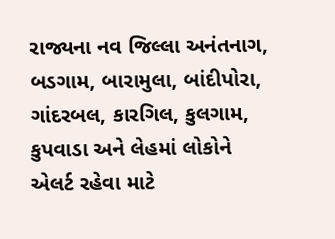રાજ્યના નવ જિલ્લા અનંતનાગ, બડગામ, બારામુલા, બાંદીપોરા, ગાંદરબલ, કારગિલ, કુલગામ, કુપવાડા અને લેહમાં લોકોને એલર્ટ રહેવા માટે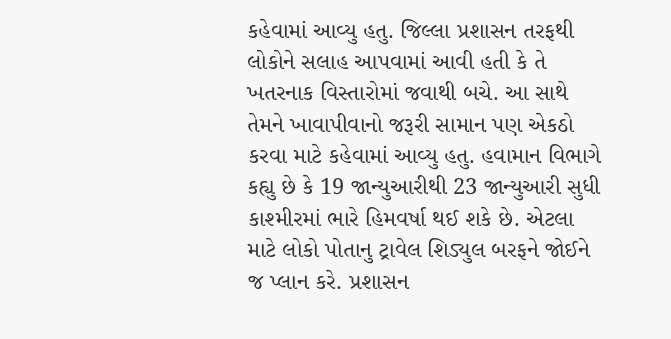કહેવામાં આવ્યુ હતુ. જિલ્લા પ્રશાસન તરફથી લોકોને સલાહ આપવામાં આવી હતી કે તે ખતરનાક વિસ્તારોમાં જવાથી બચે. આ સાથે તેમને ખાવાપીવાનો જરૂરી સામાન પણ એકઠો કરવા માટે કહેવામાં આવ્યુ હતુ. હવામાન વિભાગે કહ્યુ છે કે 19 જાન્યુઆરીથી 23 જાન્યુઆરી સુધી કાશ્મીરમાં ભારે હિમવર્ષા થઈ શકે છે. એટલા માટે લોકો પોતાનુ ટ્રાવેલ શિડ્યુલ બરફને જોઈને જ પ્લાન કરે. પ્રશાસન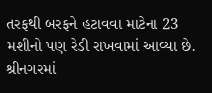તરફથી બરફને હટાવવા માટેના 23 મશીનો પણ રેડી રાખવામાં આવ્યા છે. શ્રીનગરમાં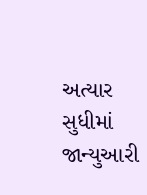અત્યાર સુધીમાં જાન્યુઆરી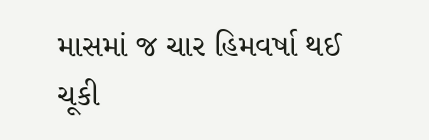માસમાં જ ચાર હિમવર્ષા થઈ ચૂકી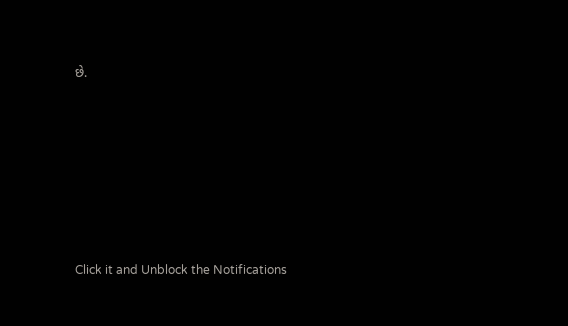છે.












Click it and Unblock the Notifications